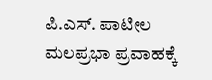ಪಿ.ಎಸ್. ಪಾಟೀಲ
ಮಲಪ್ರಭಾ ಪ್ರವಾಹಕ್ಕೆ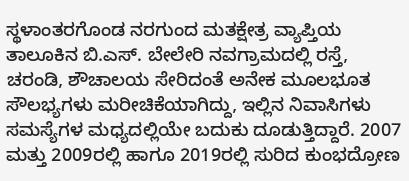ಸ್ಥಳಾಂತರಗೊಂಡ ನರಗುಂದ ಮತಕ್ಷೇತ್ರ ವ್ಯಾಪ್ತಿಯ ತಾಲೂಕಿನ ಬಿ.ಎಸ್. ಬೇಲೇರಿ ನವಗ್ರಾಮದಲ್ಲಿ ರಸ್ತೆ, ಚರಂಡಿ, ಶೌಚಾಲಯ ಸೇರಿದಂತೆ ಅನೇಕ ಮೂಲಭೂತ ಸೌಲಭ್ಯಗಳು ಮರೀಚಿಕೆಯಾಗಿದ್ದು, ಇಲ್ಲಿನ ನಿವಾಸಿಗಳು ಸಮಸ್ಯೆಗಳ ಮಧ್ಯದಲ್ಲಿಯೇ ಬದುಕು ದೂಡುತ್ತಿದ್ದಾರೆ. 2007 ಮತ್ತು 2009ರಲ್ಲಿ ಹಾಗೂ 2019ರಲ್ಲಿ ಸುರಿದ ಕುಂಭದ್ರೋಣ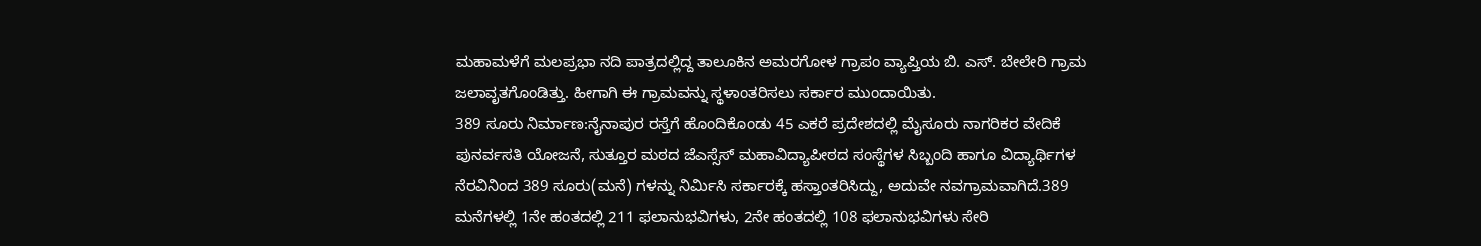ಮಹಾಮಳೆಗೆ ಮಲಪ್ರಭಾ ನದಿ ಪಾತ್ರದಲ್ಲಿದ್ದ ತಾಲೂಕಿನ ಅಮರಗೋಳ ಗ್ರಾಪಂ ವ್ಯಾಪ್ತಿಯ ಬಿ. ಎಸ್. ಬೇಲೇರಿ ಗ್ರಾಮ ಜಲಾವೃತಗೊಂಡಿತ್ತು. ಹೀಗಾಗಿ ಈ ಗ್ರಾಮವನ್ನು ಸ್ಥಳಾಂತರಿಸಲು ಸರ್ಕಾರ ಮುಂದಾಯಿತು.
389 ಸೂರು ನಿರ್ಮಾಣ:ನೈನಾಪುರ ರಸ್ತೆಗೆ ಹೊಂದಿಕೊಂಡು 45 ಎಕರೆ ಪ್ರದೇಶದಲ್ಲಿ ಮೈಸೂರು ನಾಗರಿಕರ ವೇದಿಕೆ ಪುನರ್ವಸತಿ ಯೋಜನೆ, ಸುತ್ತೂರ ಮಠದ ಜೆಎಸ್ಸೆಸ್ ಮಹಾವಿದ್ಯಾಪೀಠದ ಸಂಸ್ಥೆಗಳ ಸಿಬ್ಬಂದಿ ಹಾಗೂ ವಿದ್ಯಾರ್ಥಿಗಳ ನೆರವಿನಿಂದ 389 ಸೂರು(ಮನೆ) ಗಳನ್ನು ನಿರ್ಮಿಸಿ ಸರ್ಕಾರಕ್ಕೆ ಹಸ್ತಾಂತರಿಸಿದ್ದು, ಅದುವೇ ನವಗ್ರಾಮವಾಗಿದೆ.389 ಮನೆಗಳಲ್ಲಿ 1ನೇ ಹಂತದಲ್ಲಿ 211 ಫಲಾನುಭವಿಗಳು, 2ನೇ ಹಂತದಲ್ಲಿ 108 ಫಲಾನುಭವಿಗಳು ಸೇರಿ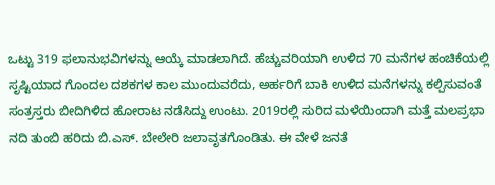ಒಟ್ಟು 319 ಫಲಾನುಭವಿಗಳನ್ನು ಆಯ್ಕೆ ಮಾಡಲಾಗಿದೆ. ಹೆಚ್ಚುವರಿಯಾಗಿ ಉಳಿದ 70 ಮನೆಗಳ ಹಂಚಿಕೆಯಲ್ಲಿ ಸೃಷ್ಟಿಯಾದ ಗೊಂದಲ ದಶಕಗಳ ಕಾಲ ಮುಂದುವರೆದು, ಅರ್ಹರಿಗೆ ಬಾಕಿ ಉಳಿದ ಮನೆಗಳನ್ನು ಕಲ್ಪಿಸುವಂತೆ ಸಂತ್ರಸ್ತರು ಬೀದಿಗಿಳಿದ ಹೋರಾಟ ನಡೆಸಿದ್ದು ಉಂಟು. 2019ರಲ್ಲಿ ಸುರಿದ ಮಳೆಯಿಂದಾಗಿ ಮತ್ತೆ ಮಲಪ್ರಭಾ ನದಿ ತುಂಬಿ ಹರಿದು ಬಿ.ಎಸ್. ಬೇಲೇರಿ ಜಲಾವೃತಗೊಂಡಿತು. ಈ ವೇಳೆ ಜನತೆ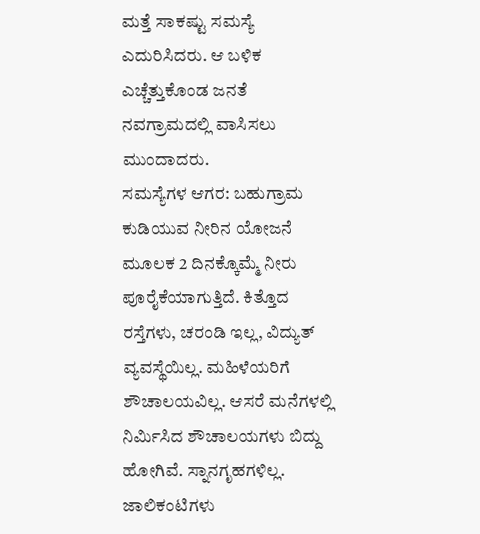ಮತ್ತೆ ಸಾಕಷ್ಟು ಸಮಸ್ಯೆ ಎದುರಿಸಿದರು. ಆ ಬಳಿಕ ಎಚ್ಚೆತ್ತುಕೊಂಡ ಜನತೆ ನವಗ್ರಾಮದಲ್ಲಿ ವಾಸಿಸಲು ಮುಂದಾದರು.
ಸಮಸ್ಯೆಗಳ ಆಗರ: ಬಹುಗ್ರಾಮ ಕುಡಿಯುವ ನೀರಿನ ಯೋಜನೆ ಮೂಲಕ 2 ದಿನಕ್ಕೊಮ್ಮೆ ನೀರು ಪೂರೈಕೆಯಾಗುತ್ತಿದೆ. ಕಿತ್ತೊದ ರಸ್ತೆಗಳು, ಚರಂಡಿ ಇಲ್ಲ, ವಿದ್ಯುತ್ ವ್ಯವಸ್ಥೆಯಿಲ್ಲ. ಮಹಿಳೆಯರಿಗೆ ಶೌಚಾಲಯವಿಲ್ಲ. ಆಸರೆ ಮನೆಗಳಲ್ಲಿ ನಿರ್ಮಿಸಿದ ಶೌಚಾಲಯಗಳು ಬಿದ್ದು ಹೋಗಿವೆ. ಸ್ನಾನಗೃಹಗಳಿಲ್ಲ. ಜಾಲಿಕಂಟಿಗಳು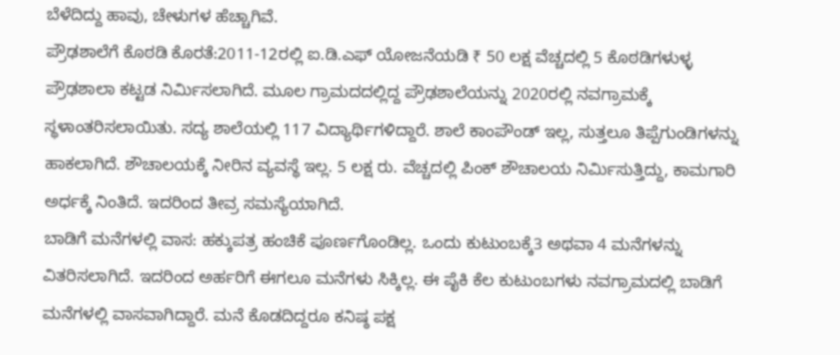ಬೆಳೆದಿದ್ದು ಹಾವು, ಚೇಳುಗಳ ಹೆಚ್ಚಾಗಿವೆ.
ಪ್ರೌಢಶಾಲೆಗೆ ಕೊಠಡಿ ಕೊರತೆ:2011-12ರಲ್ಲಿ ಐ.ಡಿ.ಎಫ್ ಯೋಜನೆಯಡಿ ₹ 50 ಲಕ್ಷ ವೆಚ್ಚದಲ್ಲಿ 5 ಕೊಠಡಿಗಳುಳ್ಳ ಪ್ರೌಢಶಾಲಾ ಕಟ್ಟಡ ನಿರ್ಮಿಸಲಾಗಿದೆ. ಮೂಲ ಗ್ರಾಮದದಲ್ಲಿದ್ದ ಪ್ರೌಢಶಾಲೆಯನ್ನು 2020ರಲ್ಲಿ ನವಗ್ರಾಮಕ್ಕೆ ಸ್ಥಳಾಂತರಿಸಲಾಯಿತು. ಸದ್ಯ ಶಾಲೆಯಲ್ಲಿ 117 ವಿದ್ಯಾರ್ಥಿಗಳಿದ್ದಾರೆ. ಶಾಲೆ ಕಾಂಪೌಂಡ್ ಇಲ್ಲ, ಸುತ್ತಲೂ ತಿಪ್ಪೆಗುಂಡಿಗಳನ್ನು ಹಾಕಲಾಗಿದೆ. ಶೌಚಾಲಯಕ್ಕೆ ನೀರಿನ ವ್ಯವಸ್ಥೆ ಇಲ್ಲ. 5 ಲಕ್ಷ ರು. ವೆಚ್ಚದಲ್ಲಿ ಪಿಂಕ್ ಶೌಚಾಲಯ ನಿರ್ಮಿಸುತ್ತಿದ್ದು, ಕಾಮಗಾರಿ ಅರ್ಧಕ್ಕೆ ನಿಂತಿದೆ. ಇದರಿಂದ ತೀವ್ರ ಸಮಸ್ಯೆಯಾಗಿದೆ.
ಬಾಡಿಗೆ ಮನೆಗಳಲ್ಲಿ ವಾಸ: ಹಕ್ಕುಪತ್ರ ಹಂಚಿಕೆ ಪೂರ್ಣಗೊಂಡಿಲ್ಲ. ಒಂದು ಕುಟುಂಬಕ್ಕೆ3 ಅಥವಾ 4 ಮನೆಗಳನ್ನು ವಿತರಿಸಲಾಗಿದೆ. ಇದರಿಂದ ಅರ್ಹರಿಗೆ ಈಗಲೂ ಮನೆಗಳು ಸಿಕ್ಕಿಲ್ಲ. ಈ ಪೈಕಿ ಕೆಲ ಕುಟುಂಬಗಳು ನವಗ್ರಾಮದಲ್ಲಿ ಬಾಡಿಗೆ ಮನೆಗಳಲ್ಲಿ ವಾಸವಾಗಿದ್ದಾರೆ. ಮನೆ ಕೊಡದಿದ್ದರೂ ಕನಿಷ್ಠ ಪಕ್ಷ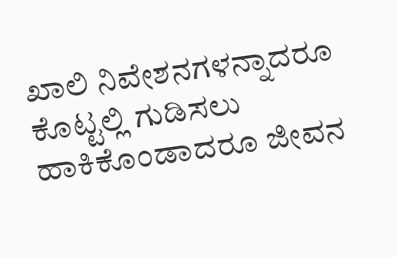ಖಾಲಿ ನಿವೇಶನಗಳನ್ನಾದರೂ ಕೊಟ್ಟಲ್ಲಿ ಗುಡಿಸಲು ಹಾಕಿಕೊಂಡಾದರೂ ಜೀವನ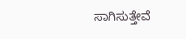ಸಾಗಿಸುತ್ತೇವೆ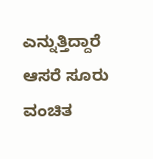ಎನ್ನುತ್ತಿದ್ದಾರೆ ಆಸರೆ ಸೂರು ವಂಚಿತ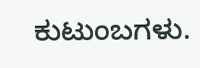ಕುಟುಂಬಗಳು.